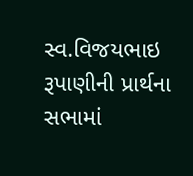સ્વ.વિજયભાઇ રૂપાણીની પ્રાર્થના સભામાં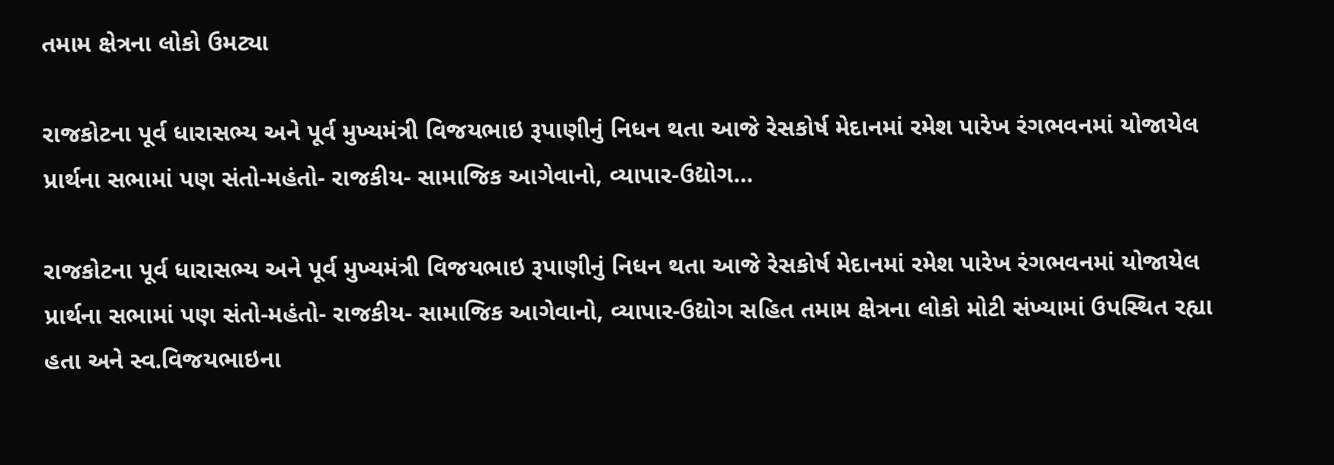તમામ ક્ષેત્રના લોકો ઉમટ્યા

રાજકોટના પૂર્વ ધારાસભ્ય અને પૂર્વ મુખ્યમંત્રી વિજયભાઇ રૂપાણીનું નિધન થતા આજે રેસકોર્ષ મેદાનમાં રમેશ પારેખ રંગભવનમાં યોજાયેલ પ્રાર્થના સભામાં પણ સંતો-મહંતો- રાજકીય- સામાજિક આગેવાનો, વ્યાપાર-ઉદ્યોગ…

રાજકોટના પૂર્વ ધારાસભ્ય અને પૂર્વ મુખ્યમંત્રી વિજયભાઇ રૂપાણીનું નિધન થતા આજે રેસકોર્ષ મેદાનમાં રમેશ પારેખ રંગભવનમાં યોજાયેલ પ્રાર્થના સભામાં પણ સંતો-મહંતો- રાજકીય- સામાજિક આગેવાનો, વ્યાપાર-ઉદ્યોગ સહિત તમામ ક્ષેત્રના લોકો મોટી સંખ્યામાં ઉપસ્થિત રહ્યા હતા અને સ્વ.વિજયભાઇના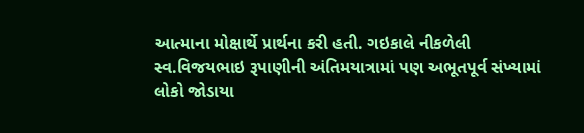આત્માના મોક્ષાર્થે પ્રાર્થના કરી હતી. ગઇકાલે નીકળેલી સ્વ.વિજયભાઇ રૂપાણીની અંતિમયાત્રામાં પણ અભૂતપૂર્વ સંખ્યામાં લોકો જોડાયા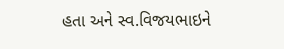હતા અને સ્વ.વિજયભાઇને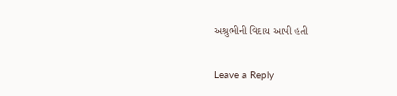અશ્રુભીની વિદાય આપી હતી

Leave a Reply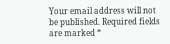Your email address will not be published. Required fields are marked *